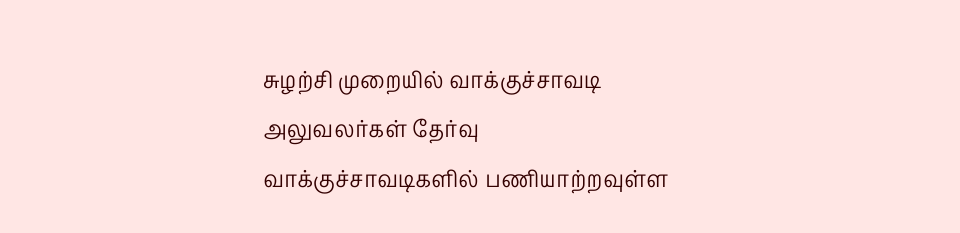சுழற்சி முறையில் வாக்குச்சாவடி அலுவலர்கள் தேர்வு
வாக்குச்சாவடிகளில் பணியாற்றவுள்ள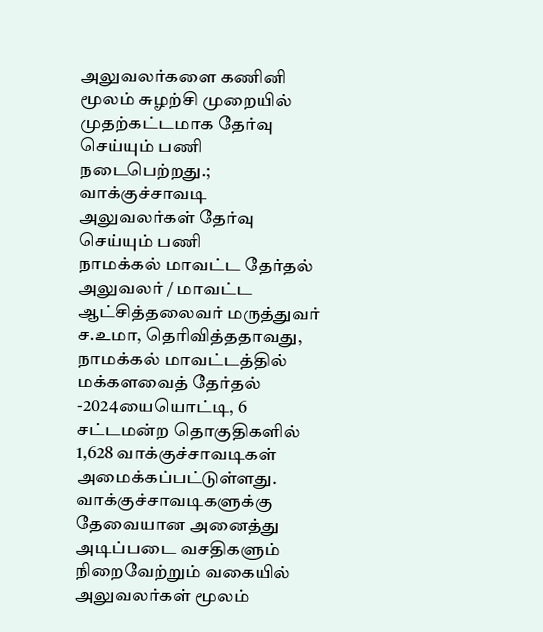அலுவலர்களை கணினி மூலம் சுழற்சி முறையில் முதற்கட்டமாக தேர்வு செய்யும் பணி நடைபெற்றது.;
வாக்குச்சாவடி அலுவலர்கள் தேர்வு செய்யும் பணி
நாமக்கல் மாவட்ட தேர்தல் அலுவலர் / மாவட்ட ஆட்சித்தலைவர் மருத்துவர் ச.உமா, தெரிவித்ததாவது, நாமக்கல் மாவட்டத்தில் மக்களவைத் தேர்தல் -2024யையொட்டி, 6 சட்டமன்ற தொகுதிகளில் 1,628 வாக்குச்சாவடிகள் அமைக்கப்பட்டுள்ளது. வாக்குச்சாவடிகளுக்கு தேவையான அனைத்து அடிப்படை வசதிகளும் நிறைவேற்றும் வகையில் அலுவலர்கள் மூலம்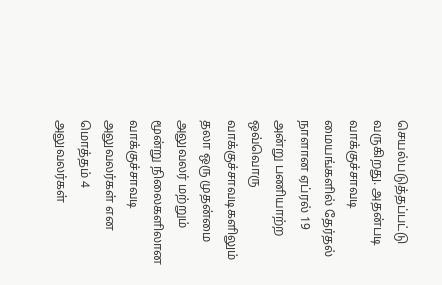செயல்படுத்தப்பட்டு வருகிறது. அதன்படி வாக்குச்சாவடி மையங்களில் தேர்தல் நாளான ஏப்ரல் 19 அன்று பணியாற்ற ஒவ்வொரு வாக்குச்சாவடிகளிலும் தலா ஒரு முதன்மை அலுவலர் மற்றும் மூன்று நிலைகளிலான வாக்குச்சாவடி அலுவலர்கள் என மொத்தம் 4 அலுவலர்கள்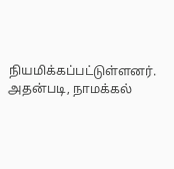நியமிக்கப்பட்டுள்ளனர்.
அதன்படி, நாமக்கல்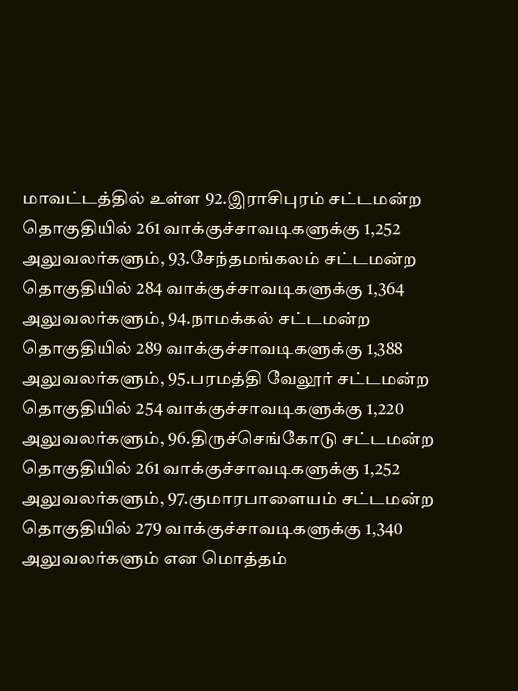மாவட்டத்தில் உள்ள 92.இராசிபுரம் சட்டமன்ற தொகுதியில் 261 வாக்குச்சாவடிகளுக்கு 1,252 அலுவலர்களும், 93.சேந்தமங்கலம் சட்டமன்ற தொகுதியில் 284 வாக்குச்சாவடிகளுக்கு 1,364 அலுவலர்களும், 94.நாமக்கல் சட்டமன்ற தொகுதியில் 289 வாக்குச்சாவடிகளுக்கு 1,388 அலுவலர்களும், 95.பரமத்தி வேலூர் சட்டமன்ற தொகுதியில் 254 வாக்குச்சாவடிகளுக்கு 1,220 அலுவலர்களும், 96.திருச்செங்கோடு சட்டமன்ற தொகுதியில் 261 வாக்குச்சாவடிகளுக்கு 1,252 அலுவலர்களும், 97.குமாரபாளையம் சட்டமன்ற தொகுதியில் 279 வாக்குச்சாவடிகளுக்கு 1,340 அலுவலர்களும் என மொத்தம்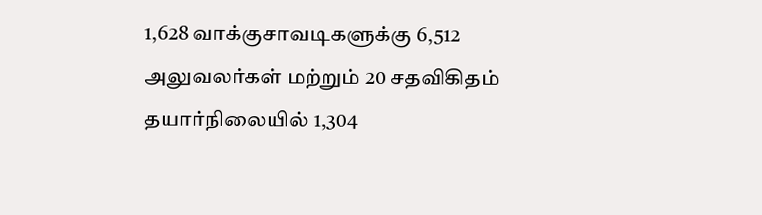1,628 வாக்குசாவடிகளுக்கு 6,512 அலுவலர்கள் மற்றும் 20 சதவிகிதம் தயார்நிலையில் 1,304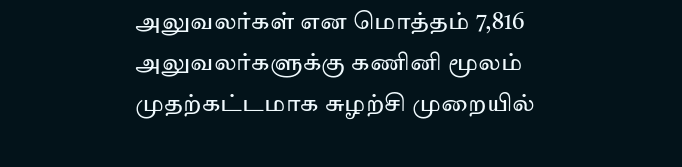அலுவலர்கள் என மொத்தம் 7,816 அலுவலர்களுக்கு கணினி மூலம் முதற்கட்டமாக சுழற்சி முறையில்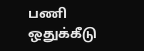பணி ஒதுக்கீடு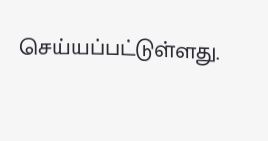செய்யப்பட்டுள்ளது.